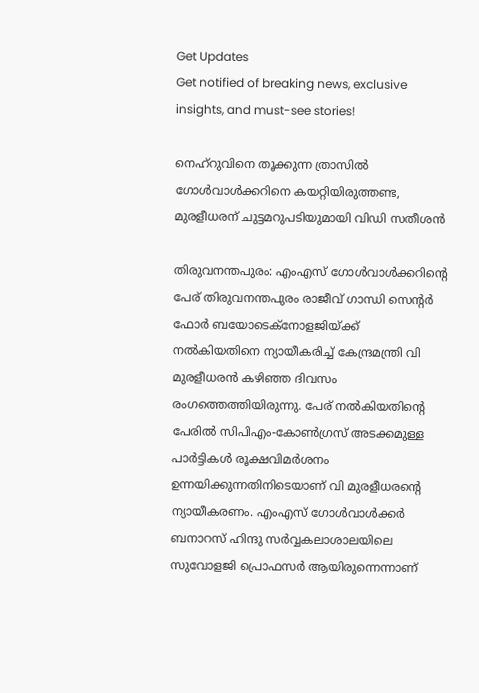Get Updates
Get notified of breaking news, exclusive insights, and must-see stories!

നെഹ്‌റുവിനെ തൂക്കുന്ന ത്രാസിൽ ഗോൾവാൾക്കറിനെ കയറ്റിയിരുത്തണ്ട, മുരളീധരന് ചുട്ടമറുപടിയുമായി വിഡി സതീശൻ

തിരുവനന്തപുരം: എംഎസ് ഗോള്‍വാള്‍ക്കറിന്റെ പേര് തിരുവനന്തപുരം രാജീവ് ഗാന്ധി സെന്റര്‍ ഫോര്‍ ബയോടെക്നോളജിയ്ക്ക് നല്‍കിയതിനെ ന്യായീകരിച്ച് കേന്ദ്രമന്ത്രി വി മുരളീധരന്‍ കഴിഞ്ഞ ദിവസം രംഗത്തെത്തിയിരുന്നു. പേര് നല്‍കിയതിന്റെ പേരില്‍ സിപിഎം-കോണ്‍ഗ്രസ് അടക്കമുള്ള പാര്‍ട്ടികള്‍ രൂക്ഷവിമര്‍ശനം ഉന്നയിക്കുന്നതിനിടെയാണ് വി മുരളീധരന്റെ ന്യായീകരണം. എംഎസ് ഗോള്‍വാള്‍ക്കര്‍ ബനാറസ് ഹിന്ദു സര്‍വ്വകലാശാലയിലെ സുവോളജി പ്രൊഫസര്‍ ആയിരുന്നെന്നാണ്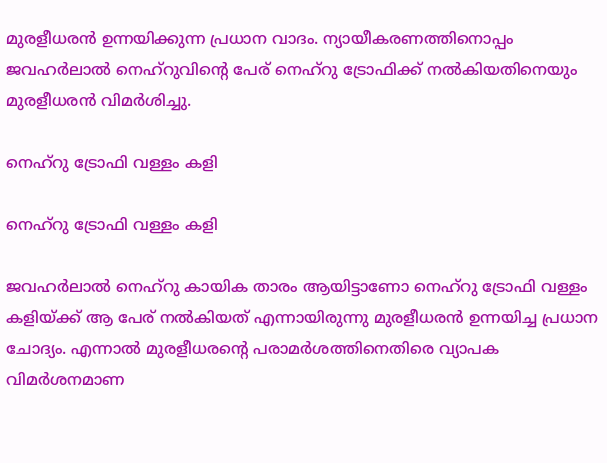മുരളീധരന്‍ ഉന്നയിക്കുന്ന പ്രധാന വാദം. ന്യായീകരണത്തിനൊപ്പം ജവഹര്‍ലാല്‍ നെഹ്‌റുവിന്റെ പേര് നെഹ്‌റു ട്രോഫിക്ക് നല്‍കിയതിനെയും മുരളീധരന്‍ വിമര്‍ശിച്ചു.

നെഹ്റു ട്രോഫി വള്ളം കളി

നെഹ്റു ട്രോഫി വള്ളം കളി

ജവഹര്‍ലാല്‍ നെഹ്റു കായിക താരം ആയിട്ടാണോ നെഹ്റു ട്രോഫി വള്ളം കളിയ്ക്ക് ആ പേര് നല്‍കിയത് എന്നായിരുന്നു മുരളീധരന്‍ ഉന്നയിച്ച പ്രധാന ചോദ്യം. എന്നാല്‍ മുരളീധരന്റെ പരാമര്‍ശത്തിനെതിരെ വ്യാപക വിമര്‍ശനമാണ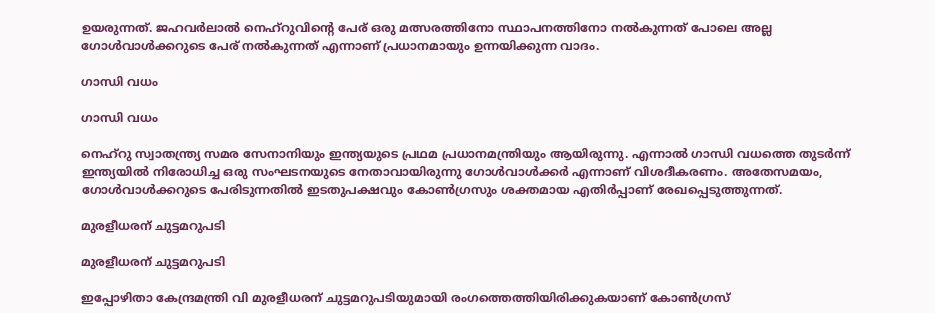ഉയരുന്നത്. ജഹവര്‍ലാല്‍ നെഹ്റുവിന്റെ പേര് ഒരു മത്സരത്തിനോ സ്ഥാപനത്തിനോ നല്‍കുന്നത് പോലെ അല്ല ഗോള്‍വാള്‍ക്കറുടെ പേര് നല്‍കുന്നത് എന്നാണ് പ്രധാനമായും ഉന്നയിക്കുന്ന വാദം.

ഗാന്ധി വധം

ഗാന്ധി വധം

നെഹ്റു സ്വാതന്ത്ര്യ സമര സേനാനിയും ഇന്ത്യയുടെ പ്രഥമ പ്രധാനമന്ത്രിയും ആയിരുന്നു. എന്നാല്‍ ഗാന്ധി വധത്തെ തുടര്‍ന്ന് ഇന്ത്യയില്‍ നിരോധിച്ച ഒരു സംഘടനയുടെ നേതാവായിരുന്നു ഗോള്‍വാള്‍ക്കര്‍ എന്നാണ് വിശദീകരണം. അതേസമയം, ഗോള്‍വാള്‍ക്കറുടെ പേരിടുന്നതില്‍ ഇടതുപക്ഷവും കോണ്‍ഗ്രസും ശക്തമായ എതിര്‍പ്പാണ് രേഖപ്പെടുത്തുന്നത്.

മുരളീധരന് ചുട്ടമറുപടി

മുരളീധരന് ചുട്ടമറുപടി

ഇപ്പോഴിതാ കേന്ദ്രമന്ത്രി വി മുരളീധരന് ചുട്ടമറുപടിയുമായി രംഗത്തെത്തിയിരിക്കുകയാണ് കോണ്‍ഗ്രസ്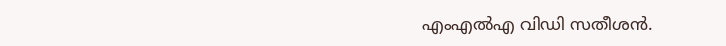എംഎല്‍എ വിഡി സതീശന്‍.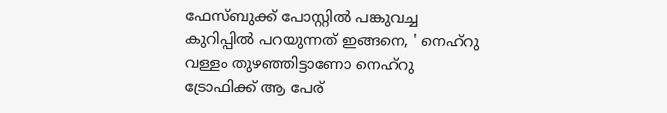ഫേസ്ബുക്ക് പോസ്റ്റില്‍ പങ്കുവച്ച കുറിപ്പില്‍ പറയുന്നത് ഇങ്ങനെ, ' നെഹ്‌റു വള്ളം തുഴഞ്ഞിട്ടാണോ നെഹ്‌റു ട്രോഫിക്ക് ആ പേര്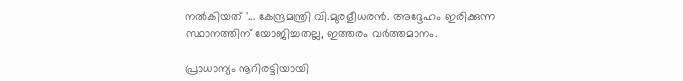നല്‍കിയത് '... കേന്ദ്രമന്ത്രി വി.മുരളീധരന്‍. അദ്ദേഹം ഇരിക്കുന്ന സ്ഥാനത്തിന് യോജിച്ചതല്ല, ഇത്തരം വര്‍ത്തമാനം.

പ്രാധാന്യം നൂറിരട്ടിയായി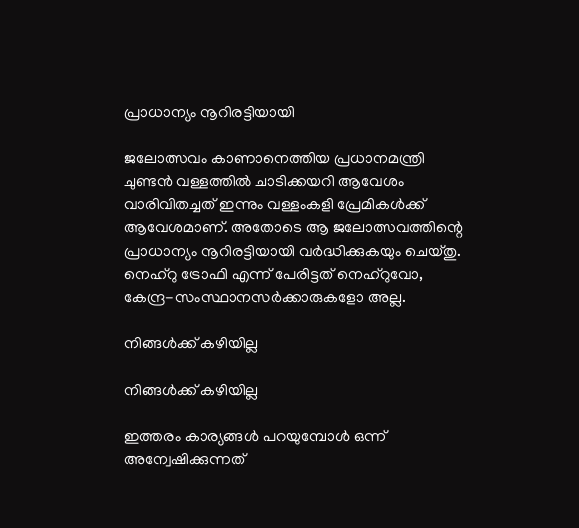പ്രാധാന്യം നൂറിരട്ടിയായി

ജലോത്സവം കാണാനെത്തിയ പ്രധാനമന്ത്രി ചുണ്ടന്‍ വള്ളത്തില്‍ ചാടിക്കയറി ആവേശം വാരിവിതച്ചത് ഇന്നും വള്ളംകളി പ്രേമികള്‍ക്ക് ആവേശമാണ്. അതോടെ ആ ജലോത്സവത്തിന്റെ പ്രാധാന്യം നൂറിരട്ടിയായി വര്‍ദ്ധിക്കുകയും ചെയ്തു. നെഹ്‌റു ട്രോഫി എന്ന് പേരിട്ടത് നെഹ്‌റുവോ, കേന്ദ്ര-സംസ്ഥാനസര്‍ക്കാരുകളോ അല്ല.

നിങ്ങള്‍ക്ക് കഴിയില്ല

നിങ്ങള്‍ക്ക് കഴിയില്ല

ഇത്തരം കാര്യങ്ങള്‍ പറയുമ്പോള്‍ ഒന്ന് അന്വേഷിക്കുന്നത്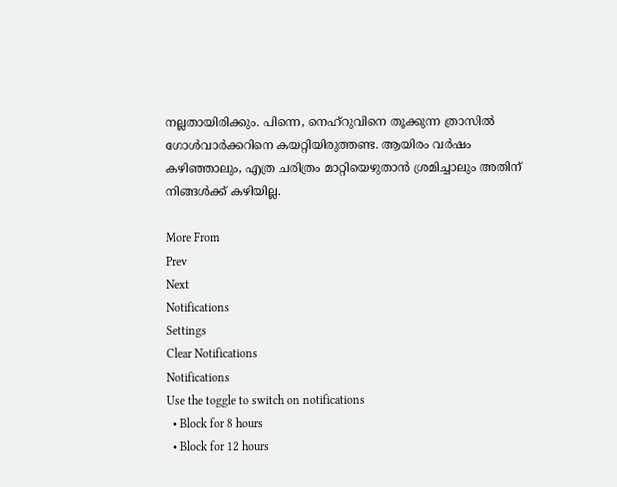നല്ലതായിരിക്കും. പിന്നെ, നെഹ്‌റുവിനെ തൂക്കുന്ന ത്രാസില്‍ ഗോള്‍വാര്‍ക്കറിനെ കയറ്റിയിരുത്തണ്ട. ആയിരം വര്‍ഷം കഴിഞ്ഞാലും, എത്ര ചരിത്രം മാറ്റിയെഴുതാന്‍ ശ്രമിച്ചാലും അതിന് നിങ്ങള്‍ക്ക് കഴിയില്ല.

More From
Prev
Next
Notifications
Settings
Clear Notifications
Notifications
Use the toggle to switch on notifications
  • Block for 8 hours
  • Block for 12 hours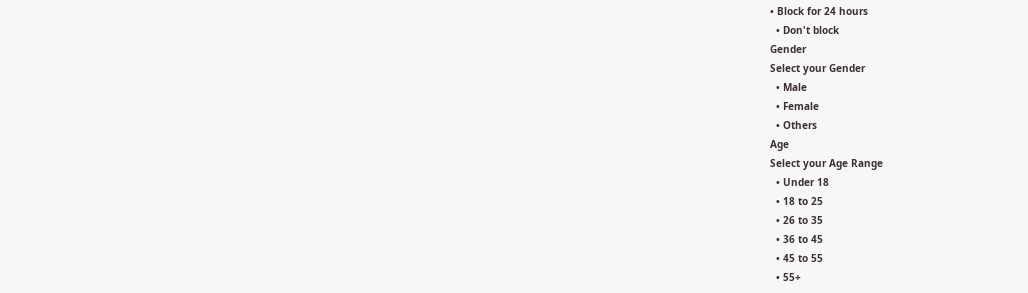• Block for 24 hours
  • Don't block
Gender
Select your Gender
  • Male
  • Female
  • Others
Age
Select your Age Range
  • Under 18
  • 18 to 25
  • 26 to 35
  • 36 to 45
  • 45 to 55
  • 55+